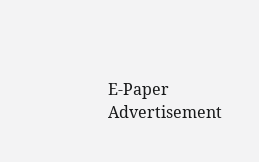E-Paper
Advertisement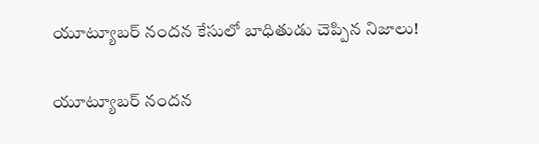యూట్యూబర్ నందన కేసులో బాధితుడు చెప్పిన నిజాలు!

యూట్యూబర్ నందన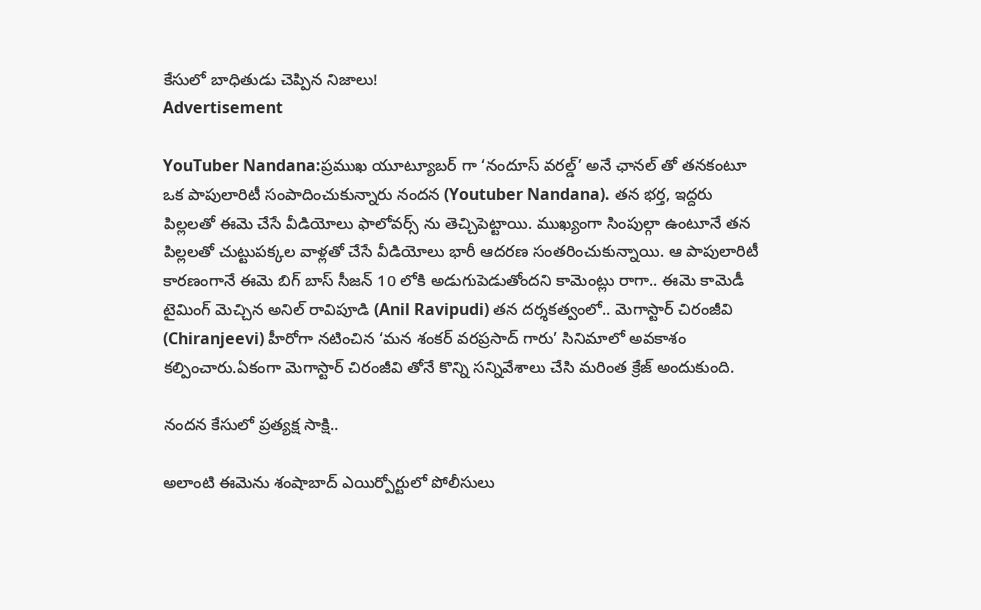కేసులో బాధితుడు చెప్పిన నిజాలు!
Advertisement

YouTuber Nandana:ప్రముఖ యూట్యూబర్ గా ‘నందూస్ వరల్డ్’ అనే ఛానల్ తో తనకంటూ ఒక పాపులారిటీ సంపాదించుకున్నారు నందన (Youtuber Nandana). తన భర్త, ఇద్దరు పిల్లలతో ఈమె చేసే వీడియోలు ఫాలోవర్స్ ను తెచ్చిపెట్టాయి. ముఖ్యంగా సింపుల్గా ఉంటూనే తన పిల్లలతో చుట్టుపక్కల వాళ్లతో చేసే వీడియోలు భారీ ఆదరణ సంతరించుకున్నాయి. ఆ పాపులారిటీ కారణంగానే ఈమె బిగ్ బాస్ సీజన్ 10 లోకి అడుగుపెడుతోందని కామెంట్లు రాగా.. ఈమె కామెడీ టైమింగ్ మెచ్చిన అనిల్ రావిపూడి (Anil Ravipudi) తన దర్శకత్వంలో.. మెగాస్టార్ చిరంజీవి (Chiranjeevi) హీరోగా నటించిన ‘మన శంకర్ వరప్రసాద్ గారు’ సినిమాలో అవకాశం కల్పించారు.ఏకంగా మెగాస్టార్ చిరంజీవి తోనే కొన్ని సన్నివేశాలు చేసి మరింత క్రేజ్ అందుకుంది.

నందన కేసులో ప్రత్యక్ష సాక్షి..

అలాంటి ఈమెను శంషాబాద్ ఎయిర్పోర్టులో పోలీసులు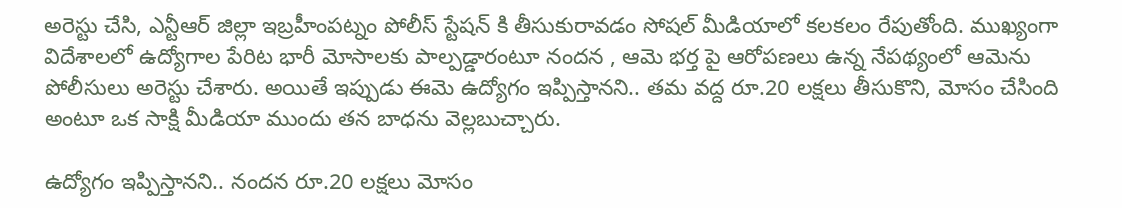అరెస్టు చేసి, ఎన్టీఆర్ జిల్లా ఇబ్రహీంపట్నం పోలీస్ స్టేషన్ కి తీసుకురావడం సోషల్ మీడియాలో కలకలం రేపుతోంది. ముఖ్యంగా విదేశాలలో ఉద్యోగాల పేరిట భారీ మోసాలకు పాల్పడ్డారంటూ నందన , ఆమె భర్త పై ఆరోపణలు ఉన్న నేపథ్యంలో ఆమెను పోలీసులు అరెస్టు చేశారు. అయితే ఇప్పుడు ఈమె ఉద్యోగం ఇప్పిస్తానని.. తమ వద్ద రూ.20 లక్షలు తీసుకొని, మోసం చేసింది అంటూ ఒక సాక్షి మీడియా ముందు తన బాధను వెల్లబుచ్చారు.

ఉద్యోగం ఇప్పిస్తానని.. నందన రూ.20 లక్షలు మోసం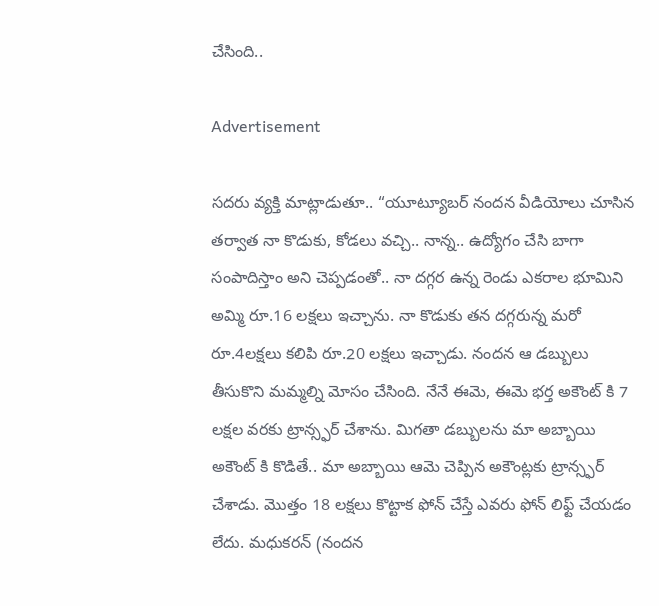చేసింది..

Advertisement

సదరు వ్యక్తి మాట్లాడుతూ.. “యూట్యూబర్ నందన వీడియోలు చూసిన తర్వాత నా కొడుకు, కోడలు వచ్చి.. నాన్న.. ఉద్యోగం చేసి బాగా సంపాదిస్తాం అని చెప్పడంతో.. నా దగ్గర ఉన్న రెండు ఎకరాల భూమిని అమ్మి రూ.16 లక్షలు ఇచ్చాను. నా కొడుకు తన దగ్గరున్న మరో రూ.4లక్షలు కలిపి రూ.20 లక్షలు ఇచ్చాడు. నందన ఆ డబ్బులు తీసుకొని మమ్మల్ని మోసం చేసింది. నేనే ఈమె, ఈమె భర్త అకౌంట్ కి 7 లక్షల వరకు ట్రాన్స్ఫర్ చేశాను. మిగతా డబ్బులను మా అబ్బాయి అకౌంట్ కి కొడితే.. మా అబ్బాయి ఆమె చెప్పిన అకౌంట్లకు ట్రాన్స్ఫర్ చేశాడు. మొత్తం 18 లక్షలు కొట్టాక ఫోన్ చేస్తే ఎవరు ఫోన్ లిఫ్ట్ చేయడం లేదు. మధుకరన్ (నందన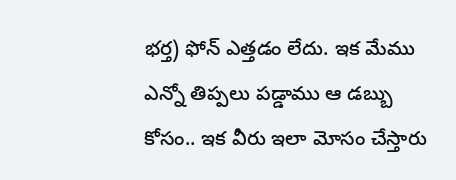భర్త) ఫోన్ ఎత్తడం లేదు. ఇక మేము ఎన్నో తిప్పలు పడ్డాము ఆ డబ్బు కోసం.. ఇక వీరు ఇలా మోసం చేస్తారు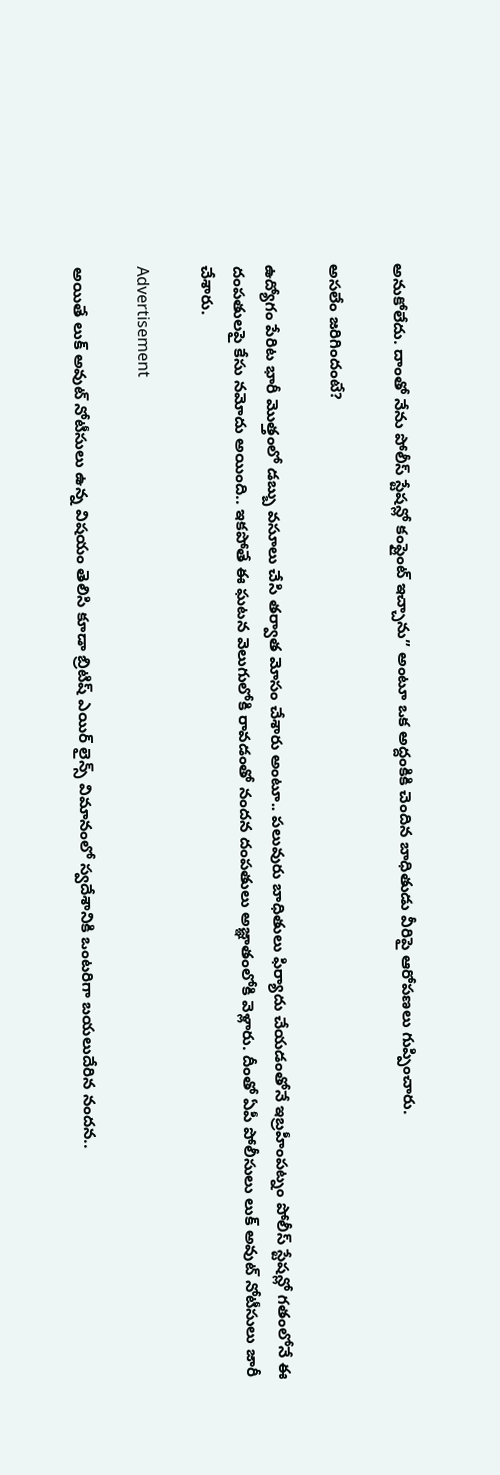అనుకోలేదు. దాంతో నేను పోలీస్ స్టేషన్లో కంప్లైంట్ ఇచ్చాను” అంటూ ఒక అద్దంకికి చెందిన బాధితుడు వీరిపై ఆరోపణలు గుప్పించారు.

అసలేం జరిగిందంటే?

ఉద్యోగం పేరిట భారీ మొత్తంలో డబ్బు వసూలు చేసి తర్వాత మోసం చేశారు అంటూ.. పలువురు బాధితులు ఫిర్యాదు చేయడంతోనే ఇబ్రహీంపట్నం పోలీస్ స్టేషన్లో గతంలోనే ఈ దంపతులపై కేసు నమోదు అయింది.. ఇకపోతే ఈ ఘటన వెలుగులోకి రావడంతో నందన దంపతులు అజ్ఞాతంలోకి వెళ్లారు. దీంతో ఏపీ పోలీసులు లుక్ అవుట్ నోటీసులు జారీ చేశారు.

Advertisement

అయితే లుక్ అవుట్ నోటీసులు ఉన్న విషయం తెలిసి కూడా బ్రిటిష్ ఎయిర్ లైన్స్ విమానంలో స్వదేశానికి ఒంటరిగా బయలుదేరిన నందన..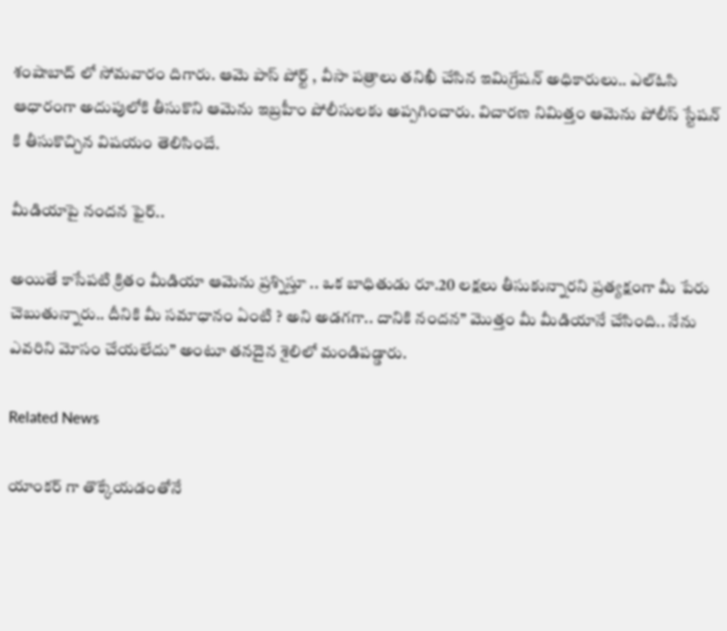శంషాబాద్ లో సోమవారం దిగారు. ఆమె పాస్ పోర్ట్ , వీసా పత్రాలు తనిఖీ చేసిన ఇమిగ్రేషన్ అధికారులు.. ఎల్ఓసి ఆధారంగా అదుపులోకి తీసుకొని ఆమెను ఇబ్రహీం పోలీసులకు అప్పగించారు. విచారణ నిమిత్తం ఆమెను పోలీస్ స్టేషన్ కి తీసుకొచ్చిన విషయం తెలిసిందే.

మీడియాపై నందన ఫైర్..

అయితే కాసేపటి క్రితం మీడియా ఆమెను ప్రశ్నిస్తూ .. ఒక బాధితుడు రూ.20 లక్షలు తీసుకున్నారని ప్రత్యక్షంగా మీ పేరు చెబుతున్నారు.. దీనికి మీ సమాధానం ఏంటి ? అని అడగగా.. దానికి నందన” మొత్తం మీ మీడియానే చేసింది.. నేను ఎవరిని మోసం చేయలేదు” అంటూ తనదైన శైలిలో మండిపడ్డారు.

Related News

యాంకర్ గా తొక్కేయడంతోనే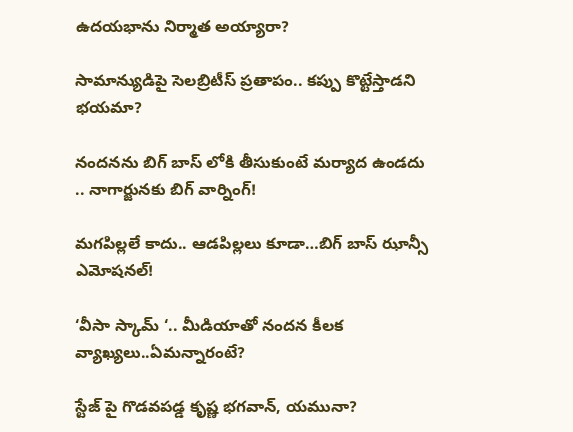ఉదయభాను నిర్మాత అయ్యారా?

సామాన్యుడిపై సెలబ్రిటీస్ ప్రతాపం.. కప్పు కొట్టేస్తాడని భయమా?

నందనను బిగ్ బాస్ లోకి తీసుకుంటే మర్యాద ఉండదు .. నాగార్జునకు బిగ్ వార్నింగ్!

మగపిల్లలే కాదు.. ఆడపిల్లలు కూడా…బిగ్ బాస్ ఝాన్సీ ఎమోషనల్!

‘వీసా స్కామ్ ‘.. మీడియాతో నందన కీలక వ్యాఖ్యలు..ఏమన్నారంటే?

స్టేజ్ పై గొడవపడ్డ కృష్ణ భగవాన్, యమునా?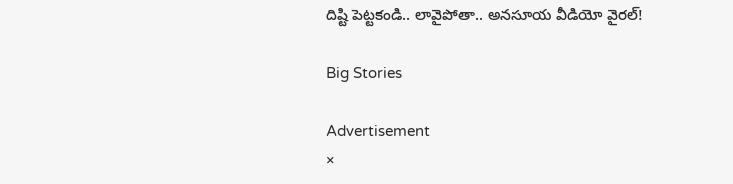దిష్టి పెట్టకండి.. లావైపోతా.. అనసూయ వీడియో వైరల్!

Big Stories

Advertisement
×